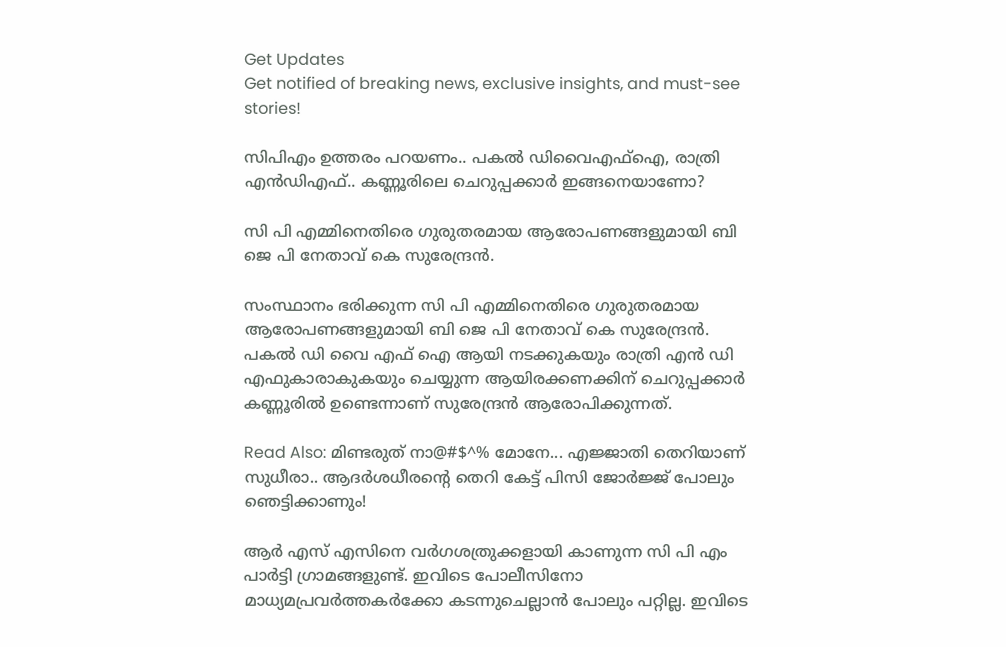Get Updates
Get notified of breaking news, exclusive insights, and must-see stories!

സിപിഎം ഉത്തരം പറയണം.. പകല്‍ ഡിവൈഎഫ്‌ഐ, രാത്രി എന്‍ഡിഎഫ്.. കണ്ണൂരിലെ ചെറുപ്പക്കാര്‍ ഇങ്ങനെയാണോ?

സി പി എമ്മിനെതിരെ ഗുരുതരമായ ആരോപണങ്ങളുമായി ബി ജെ പി നേതാവ് കെ സുരേന്ദ്രന്‍.

സംസ്ഥാനം ഭരിക്കുന്ന സി പി എമ്മിനെതിരെ ഗുരുതരമായ ആരോപണങ്ങളുമായി ബി ജെ പി നേതാവ് കെ സുരേന്ദ്രന്‍. പകല്‍ ഡി വൈ എഫ് ഐ ആയി നടക്കുകയും രാത്രി എന്‍ ഡി എഫുകാരാകുകയും ചെയ്യുന്ന ആയിരക്കണക്കിന് ചെറുപ്പക്കാര്‍ കണ്ണൂരില്‍ ഉണ്ടെന്നാണ് സുരേന്ദ്രന്‍ ആരോപിക്കുന്നത്.

Read Also: മിണ്ടരുത് നാ@#$^% മോനേ... എജ്ജാതി തെറിയാണ് സുധീരാ.. ആദര്‍ശധീരന്റെ തെറി കേട്ട് പിസി ജോര്‍ജ്ജ് പോലും ഞെട്ടിക്കാണും!

ആര്‍ എസ് എസിനെ വര്‍ഗശത്രുക്കളായി കാണുന്ന സി പി എം പാര്‍ട്ടി ഗ്രാമങ്ങളുണ്ട്. ഇവിടെ പോലീസിനോ മാധ്യമപ്രവര്‍ത്തകര്‍ക്കോ കടന്നുചെല്ലാന്‍ പോലും പറ്റില്ല. ഇവിടെ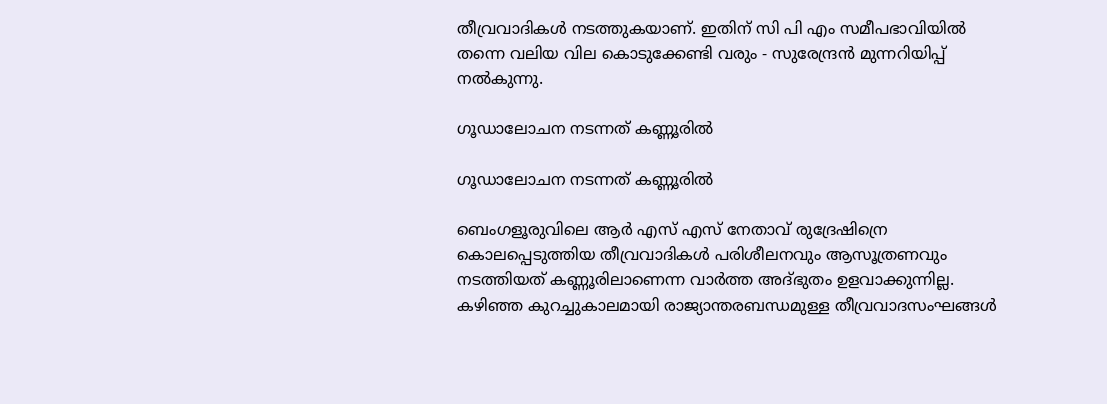തീവ്രവാദികള്‍ നടത്തുകയാണ്. ഇതിന് സി പി എം സമീപഭാവിയില്‍ തന്നെ വലിയ വില കൊടുക്കേണ്ടി വരും - സുരേന്ദ്രന്‍ മുന്നറിയിപ്പ് നല്‍കുന്നു.

ഗൂഡാലോചന നടന്നത് കണ്ണൂരില്‍

ഗൂഡാലോചന നടന്നത് കണ്ണൂരില്‍

ബെംഗളൂരുവിലെ ആര്‍ എസ് എസ് നേതാവ് രുദ്രേഷിന്രെ കൊലപ്പെടുത്തിയ തീവ്രവാദികള്‍ പരിശീലനവും ആസൂത്രണവും നടത്തിയത് കണ്ണൂരിലാണെന്ന വാര്‍ത്ത അദ്ഭുതം ഉളവാക്കുന്നില്ല. കഴിഞ്ഞ കുറച്ചുകാലമായി രാജ്യാന്തരബന്ധമുള്ള തീവ്രവാദസംഘങ്ങള്‍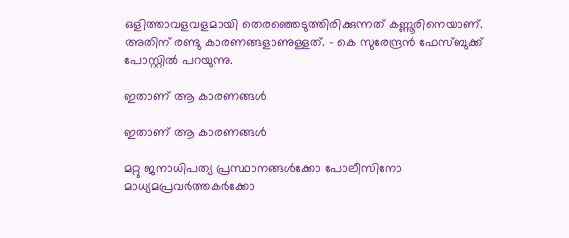ഒളിത്താവളവളമായി തെരഞ്ഞെടുത്തിരിക്കുന്നത് കണ്ണൂരിനെയാണ്. അതിന് രണ്ടു കാരണങ്ങളാണുള്ളത്. - കെ സുരേന്ദ്രന്‍ ഫേസ്ബുക്ക് പോസ്റ്റില്‍ പറയുന്നു.

ഇതാണ് ആ കാരണങ്ങള്‍

ഇതാണ് ആ കാരണങ്ങള്‍

മറ്റു ജനാധിപത്യ പ്രസ്ഥാനങ്ങള്‍ക്കോ പോലീസിനോ മാധ്യമപ്രവര്‍ത്തകര്‍ക്കോ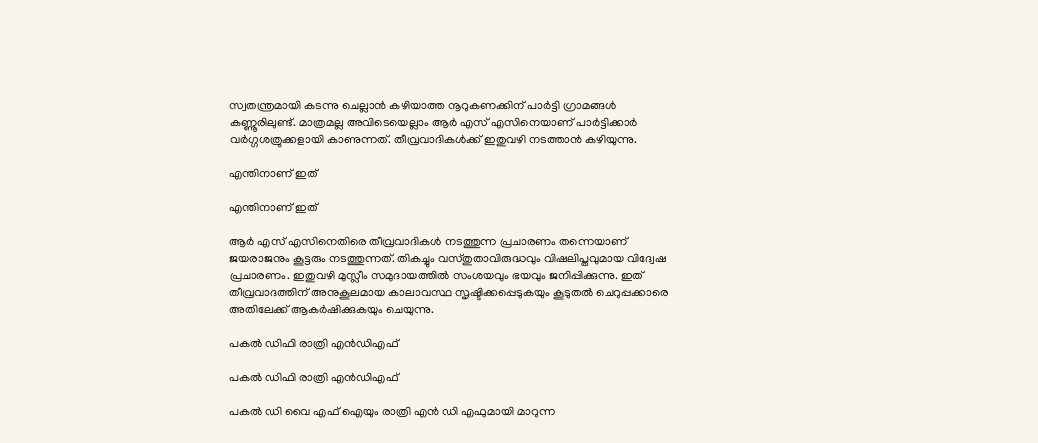സ്വതന്ത്രമായി കടന്നു ചെല്ലാന്‍ കഴിയാത്ത നൂറുകണക്കിന് പാര്‍ട്ടി ഗ്രാമങ്ങള്‍ കണ്ണൂരിലുണ്ട്. മാത്രമല്ല അവിടെയെല്ലാം ആര്‍ എസ് എസിനെയാണ് പാര്‍ട്ടിക്കാര്‍ വര്‍ഗ്ഗശത്രുക്കളായി കാണുന്നത്. തീവ്രവാദികള്‍ക്ക് ഇതുവഴി നടത്താന്‍ കഴിയുന്നു.

എന്തിനാണ് ഇത്

എന്തിനാണ് ഇത്

ആര്‍ എസ് എസിനെതിരെ തീവ്രവാദികള്‍ നടത്തുന്ന പ്രചാരണം തന്നെയാണ് ജയരാജനും കൂട്ടരും നടത്തുന്നത്. തികച്ചും വസ്തുതാവിരുദ്ധവും വിഷലിപ്തവുമായ വിദ്വേഷ പ്രചാരണം. ഇതുവഴി മുസ്ലീം സമുദായത്തില്‍ സംശയവും ഭയവും ജനിപ്പിക്കുന്നു. ഇത് തീവ്രവാദത്തിന് അനുകൂലമായ കാലാവസ്ഥ സൃഷ്ടിക്കപ്പെടുകയും കൂടുതല്‍ ചെറുപ്പക്കാരെ അതിലേക്ക് ആകര്‍ഷിക്കുകയും ചെയുന്നു.

പകല്‍ ഡിഫി രാത്രി എന്‍ഡിഎഫ്

പകല്‍ ഡിഫി രാത്രി എന്‍ഡിഎഫ്

പകല്‍ ഡി വൈ എഫ് ഐയും രാത്രി എന്‍ ഡി എഫുമായി മാറുന്ന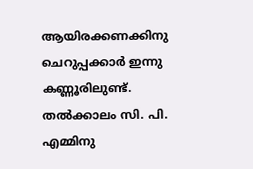ആയിരക്കണക്കിനു ചെറുപ്പക്കാര്‍ ഇന്നു കണ്ണൂരിലുണ്ട്. തല്‍ക്കാലം സി. പി. എമ്മിനു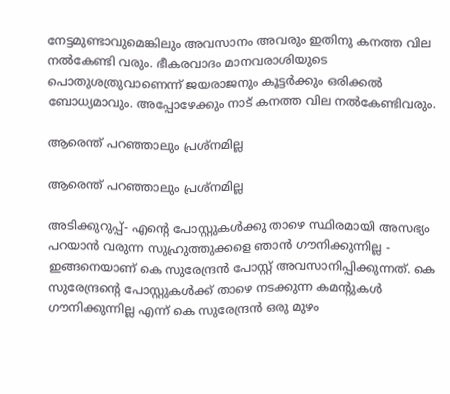നേട്ടമുണ്ടാവുമെങ്കിലും അവസാനം അവരും ഇതിനു കനത്ത വില നല്‍കേണ്ടി വരും. ഭീകരവാദം മാനവരാശിയുടെ പൊതുശത്രുവാണെന്ന് ജയരാജനും കൂട്ടര്‍ക്കും ഒരിക്കല്‍ ബോധ്യമാവും. അപ്പോഴേക്കും നാട് കനത്ത വില നല്‍കേണ്ടിവരും.

ആരെന്ത് പറഞ്ഞാലും പ്രശ്‌നമില്ല

ആരെന്ത് പറഞ്ഞാലും പ്രശ്‌നമില്ല

അടിക്കുറുപ്പ്- എന്റെ പോസ്റ്റുകള്‍ക്കു താഴെ സ്ഥിരമായി അസഭ്യം പറയാന്‍ വരുന്ന സുഹ്രുത്തുക്കളെ ഞാന്‍ ഗൗനിക്കുന്നില്ല - ഇങ്ങനെയാണ് കെ സുരേന്ദ്രന്‍ പോസ്റ്റ് അവസാനിപ്പിക്കുന്നത്. കെ സുരേന്ദ്രന്റെ പോസ്റ്റുകള്‍ക്ക് താഴെ നടക്കുന്ന കമന്റുകള്‍ ഗൗനിക്കുന്നില്ല എന്ന് കെ സുരേന്ദ്രന്‍ ഒരു മുഴം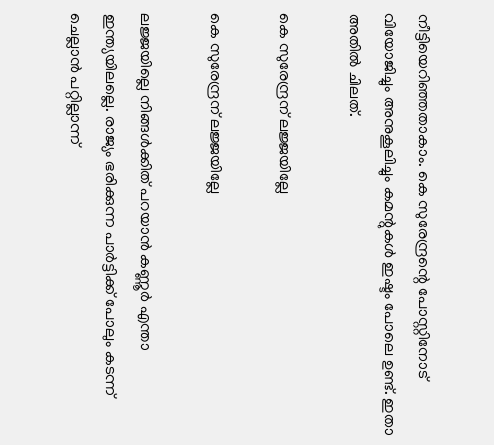നീട്ടിയെറിഞ്ഞതാകാം. കെ സുരേന്ദ്രന്റെ പോസ്റ്റിനോട് വിയോജിച്ചും അനുകൂലിച്ചും കമന്റുകള്‍ ഇഷ്ടം പോലെ ഉണ്ട്. ഇതാ അതില്‍ ചിലത്.

കെ സുരേന്ദ്രന് ലജ്ജയില്ലേ

കെ സുരേന്ദ്രന് ലജ്ജയില്ലേ

ലജ്ജയില്ലെ നിങ്ങള്‍ക്കിത് പറയാന്‍ കണ്ണൂര്‍ എന്താ ഇന്ത്യയിലല്ലെ. രാജ്യം ഭരിക്കുന്ന പാര്‍ട്ടിക്ക് പോലും കടന്ന് ചെല്ലാന്‍ പറ്റില്ലാന്ന്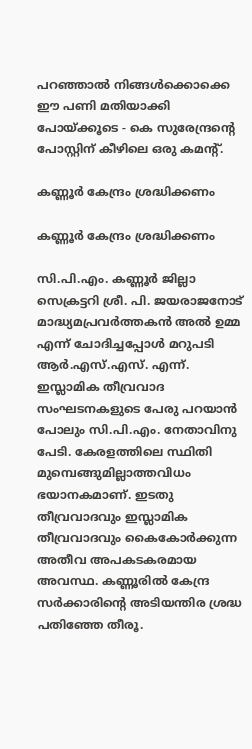പറഞ്ഞാല്‍ നിങ്ങള്‍ക്കൊക്കെ ഈ പണി മതിയാക്കി പോയ്ക്കൂടെ - കെ സുരേന്ദ്രന്റെ പോസ്റ്റിന് കീഴിലെ ഒരു കമന്റ്.

കണ്ണൂര്‍ കേന്ദ്രം ശ്രദ്ധിക്കണം

കണ്ണൂര്‍ കേന്ദ്രം ശ്രദ്ധിക്കണം

സി.പി.എം. കണ്ണൂര്‍ ജില്ലാ സെക്രട്ടറി ശ്രീ. പി. ജയരാജനോട് മാദ്ധ്യമപ്രവര്‍ത്തകന്‍ അല്‍ ഉമ്മ എന്ന് ചോദിച്ചപ്പോള്‍ മറുപടി ആര്‍.എസ്.എസ്. എന്ന്. ഇസ്ലാമിക തീവ്രവാദ സംഘടനകളുടെ പേരു പറയാന്‍ പോലും സി.പി.എം. നേതാവിനു പേടി. കേരളത്തിലെ സ്ഥിതി മുമ്പെങ്ങുമില്ലാത്തവിധം ഭയാനകമാണ്. ഇടതു തീവ്രവാദവും ഇസ്ലാമിക തീവ്രവാദവും കൈകോര്‍ക്കുന്ന അതീവ അപകടകരമായ അവസ്ഥ. കണ്ണൂരില്‍ കേന്ദ്ര സര്‍ക്കാരിന്റെ അടിയന്തിര ശ്രദ്ധ പതിഞ്ഞേ തീരൂ.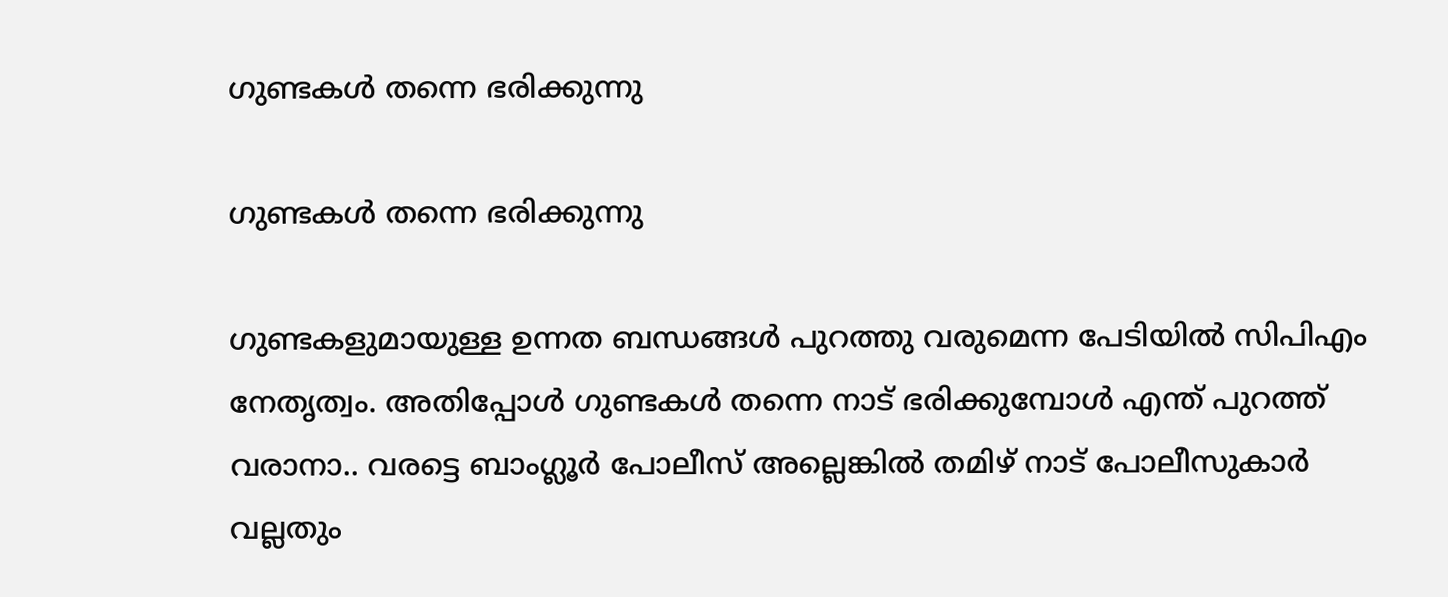ഗുണ്ടകള്‍ തന്നെ ഭരിക്കുന്നു

ഗുണ്ടകള്‍ തന്നെ ഭരിക്കുന്നു

ഗുണ്ടകളുമായുള്ള ഉന്നത ബന്ധങ്ങള്‍ പുറത്തു വരുമെന്ന പേടിയില്‍ സിപിഎം നേതൃത്വം. അതിപ്പോള്‍ ഗുണ്ടകള്‍ തന്നെ നാട് ഭരിക്കുമ്പോള്‍ എന്ത് പുറത്ത് വരാനാ.. വരട്ടെ ബാംഗ്ലൂര്‍ പോലീസ് അല്ലെങ്കില്‍ തമിഴ് നാട് പോലീസുകാര്‍ വല്ലതും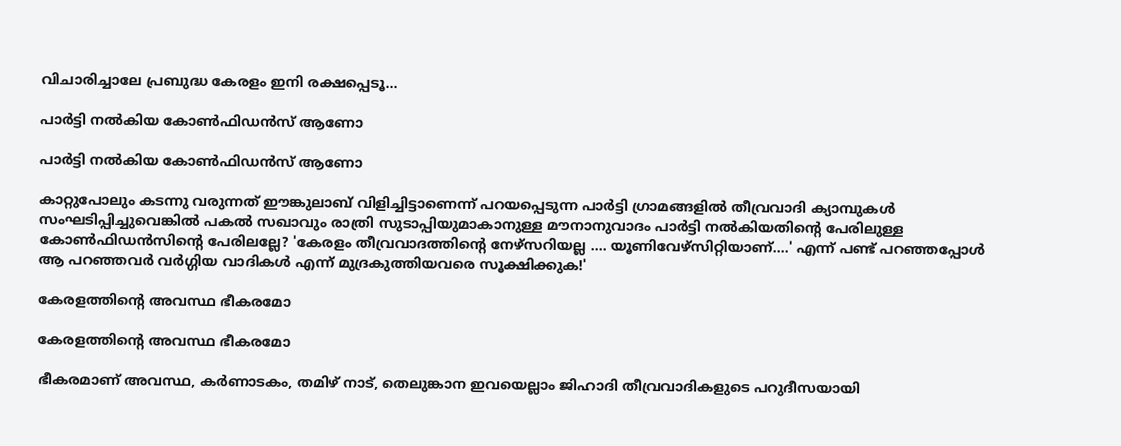വിചാരിച്ചാലേ പ്രബുദ്ധ കേരളം ഇനി രക്ഷപ്പെടൂ...

പാര്‍ട്ടി നല്‍കിയ കോണ്‍ഫിഡന്‍സ് ആണോ

പാര്‍ട്ടി നല്‍കിയ കോണ്‍ഫിഡന്‍സ് ആണോ

കാറ്റുപോലും കടന്നു വരുന്നത് ഈങ്കുലാബ് വിളിച്ചിട്ടാണെന്ന് പറയപ്പെടുന്ന പാര്‍ട്ടി ഗ്രാമങ്ങളില്‍ തീവ്രവാദി ക്യാമ്പുകള്‍ സംഘടിപ്പിച്ചുവെങ്കില്‍ പകല്‍ സഖാവും രാത്രി സുടാപ്പിയുമാകാനുള്ള മൗനാനുവാദം പാര്‍ട്ടി നല്‍കിയതിന്റെ പേരിലുള്ള കോണ്‍ഫിഡന്‍സിന്റെ പേരിലല്ലേ? 'കേരളം തീവ്രവാദത്തിന്റെ നേഴ്‌സറിയല്ല .... യൂണിവേഴ്‌സിറ്റിയാണ്....' എന്ന് പണ്ട് പറഞ്ഞപ്പോള്‍ ആ പറഞ്ഞവര്‍ വര്‍ഗ്ഗിയ വാദികള്‍ എന്ന് മുദ്രകുത്തിയവരെ സൂക്ഷിക്കുക!'

കേരളത്തിന്റെ അവസ്ഥ ഭീകരമോ

കേരളത്തിന്റെ അവസ്ഥ ഭീകരമോ

ഭീകരമാണ് അവസ്ഥ, കര്‍ണാടകം, തമിഴ് നാട്, തെലുങ്കാന ഇവയെല്ലാം ജിഹാദി തീവ്രവാദികളുടെ പറുദീസയായി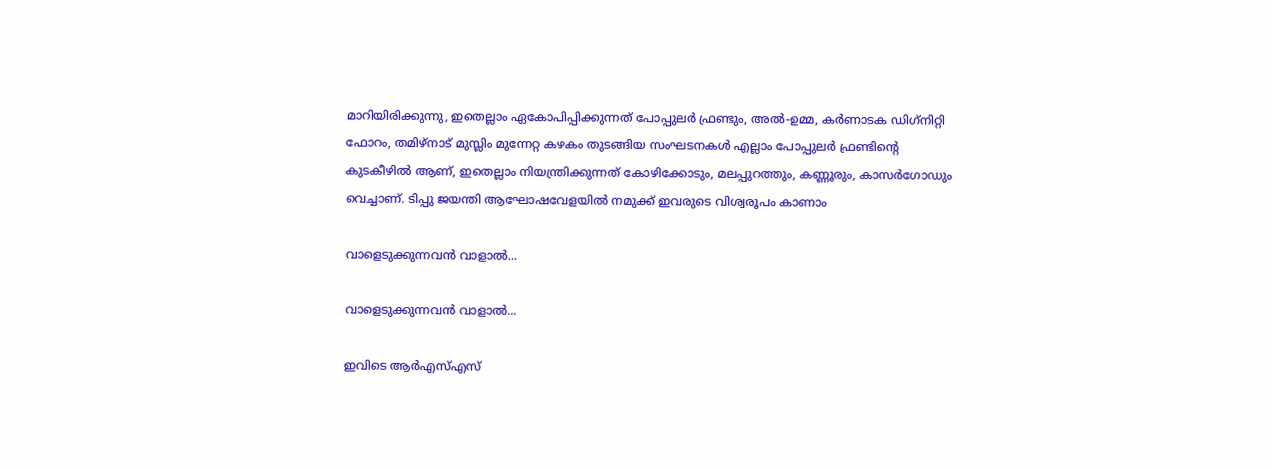മാറിയിരിക്കുന്നു, ഇതെല്ലാം ഏകോപിപ്പിക്കുന്നത് പോപ്പുലര്‍ ഫ്രണ്ടും, അല്‍-ഉമ്മ, കര്‍ണാടക ഡിഗ്‌നിറ്റി ഫോറം, തമിഴ്‌നാട് മുസ്ലിം മുന്നേറ്റ കഴകം തുടങ്ങിയ സംഘടനകള്‍ എല്ലാം പോപ്പുലര്‍ ഫ്രണ്ടിന്റെ കുടകീഴില്‍ ആണ്, ഇതെല്ലാം നിയന്ത്രിക്കുന്നത് കോഴിക്കോടും, മലപ്പുറത്തും, കണ്ണൂരും, കാസര്‍ഗോഡും വെച്ചാണ്. ടിപ്പു ജയന്തി ആഘോഷവേളയില്‍ നമുക്ക് ഇവരുടെ വിശ്വരൂപം കാണാം

വാളെടുക്കുന്നവന്‍ വാളാല്‍...

വാളെടുക്കുന്നവന്‍ വാളാല്‍...

ഇവിടെ ആര്‍എസ്എസ്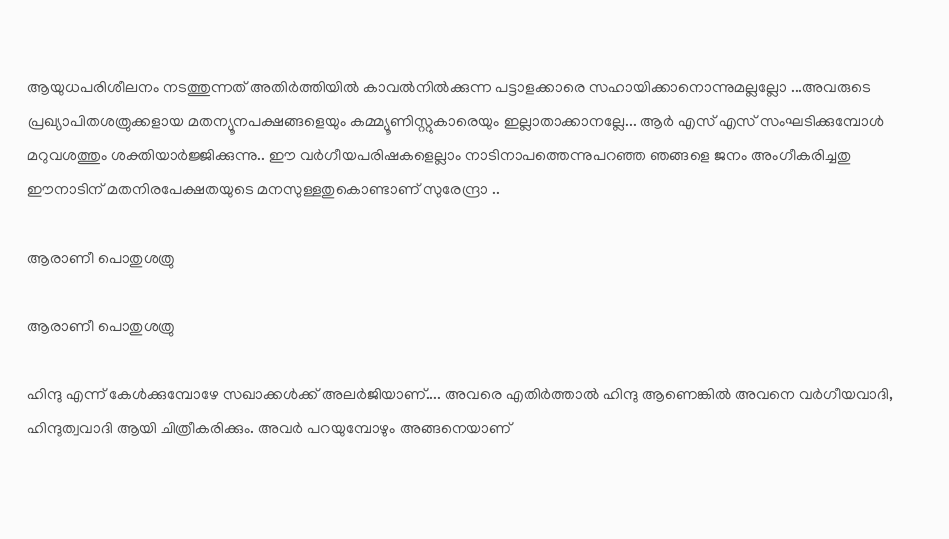ആയുധപരിശീലനം നടത്തുന്നത് അതിര്‍ത്തിയില്‍ കാവല്‍നില്‍ക്കുന്ന പട്ടാളക്കാരെ സഹായിക്കാനൊന്നുമല്ലല്ലോ ...അവരുടെ പ്രഖ്യാപിതശത്രുക്കളായ മതന്യൂനപക്ഷങ്ങളെയും കമ്മ്യൂണിസ്റ്റുകാരെയും ഇല്ലാതാക്കാനല്ലേ... ആര്‍ എസ് എസ് സംഘടിക്കുമ്പോള്‍ മറുവശത്തും ശക്തിയാര്‍ജ്ജിക്കുന്നു.. ഈ വര്‍ഗീയപരിഷകളെല്ലാം നാടിനാപത്തെന്നുപറഞ്ഞ ഞങ്ങളെ ജനം അംഗീകരിച്ചതു ഈനാടിന് മതനിരപേക്ഷതയുടെ മനസുള്ളതുകൊണ്ടാണ് സുരേന്ദ്രാ ..

ആരാണീ പൊതുശത്രു

ആരാണീ പൊതുശത്രു

ഹിന്ദു എന്ന് കേള്‍ക്കുമ്പോഴേ സഖാക്കള്‍ക്ക് അലര്‍ജിയാണ്.... അവരെ എതിര്‍ത്താല്‍ ഹിന്ദു ആണെങ്കില്‍ അവനെ വര്‍ഗീയവാദി, ഹിന്ദുത്വവാദി ആയി ചിത്രീകരിക്കും. അവര്‍ പറയുമ്പോഴും അങ്ങനെയാണ്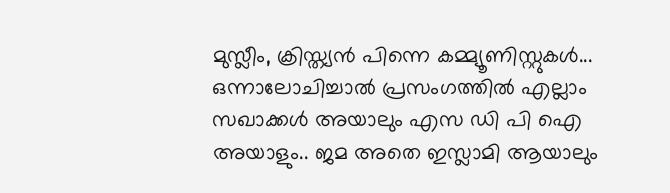മുസ്ലീം, ക്രിസ്ത്യന്‍ പിന്നെ കമ്മ്യൂണിസ്റ്റുകള്‍... ഒന്നാലോചിച്ചാല്‍ പ്രസംഗത്തില്‍ എല്ലാം സഖാക്കള്‍ അയാലും എസ ഡി പി ഐ അയാളും.. ജമ അതെ ഇസ്ലാമി ആയാലും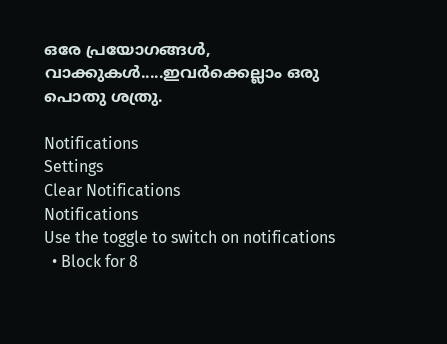ഒരേ പ്രയോഗങ്ങള്‍, വാക്കുകള്‍.....ഇവര്‍ക്കെല്ലാം ഒരു പൊതു ശത്രു.

Notifications
Settings
Clear Notifications
Notifications
Use the toggle to switch on notifications
  • Block for 8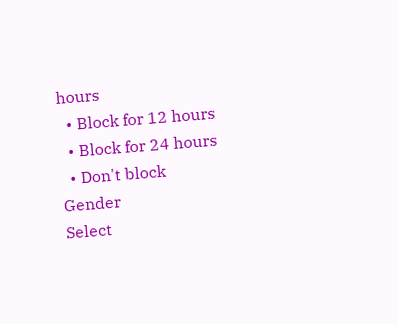hours
  • Block for 12 hours
  • Block for 24 hours
  • Don't block
Gender
Select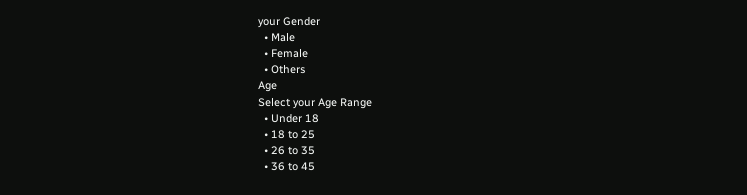your Gender
  • Male
  • Female
  • Others
Age
Select your Age Range
  • Under 18
  • 18 to 25
  • 26 to 35
  • 36 to 45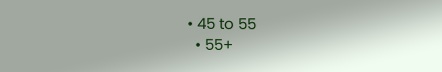• 45 to 55
  • 55+